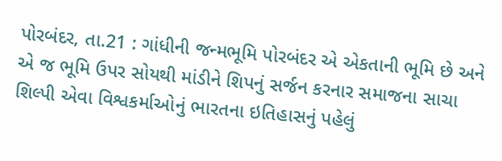પોરબંદર, તા.21 : ગાંધીની જન્મભૂમિ પોરબંદર એ એકતાની ભૂમિ છે અને એ જ ભૂમિ ઉપર સોયથી માંડીને શિપનું સર્જન કરનાર સમાજના સાચા શિલ્પી એવા વિશ્વકર્માઓનું ભારતના ઇતિહાસનું પહેલું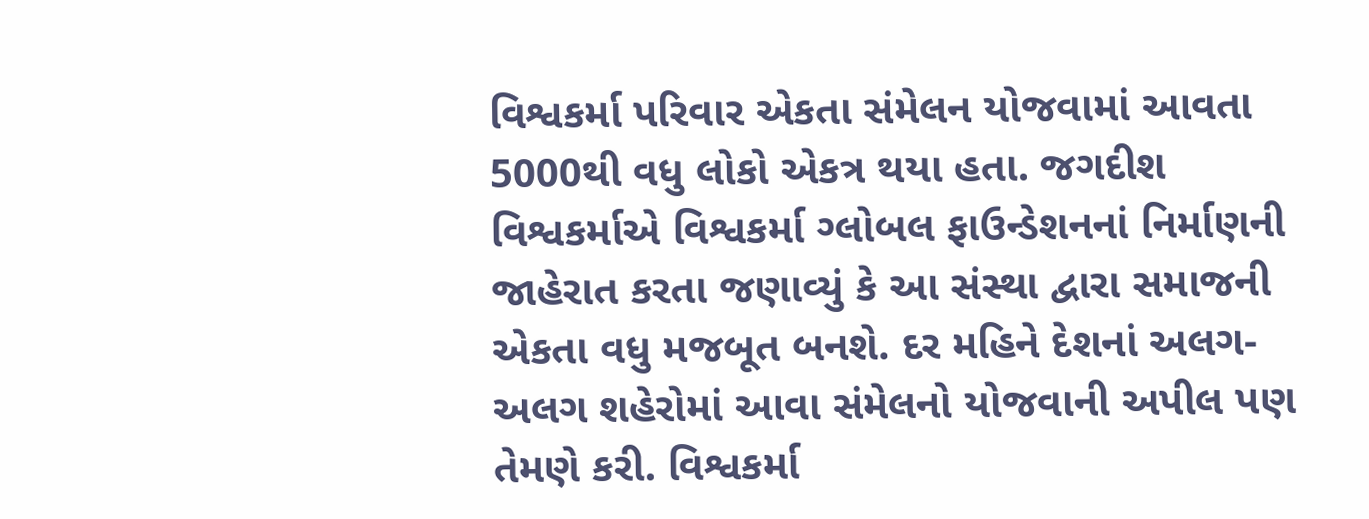વિશ્વકર્મા પરિવાર એકતા સંમેલન યોજવામાં આવતા 5000થી વધુ લોકો એકત્ર થયા હતા. જગદીશ વિશ્વકર્માએ વિશ્વકર્મા ગ્લોબલ ફાઉન્ડેશનનાં નિર્માણની જાહેરાત કરતા જણાવ્યું કે આ સંસ્થા દ્વારા સમાજની એકતા વધુ મજબૂત બનશે. દર મહિને દેશનાં અલગ-અલગ શહેરોમાં આવા સંમેલનો યોજવાની અપીલ પણ તેમણે કરી. વિશ્વકર્મા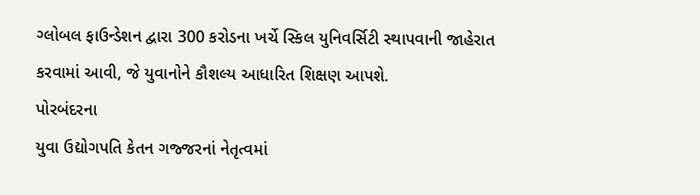ગ્લોબલ ફાઉન્ડેશન દ્વારા 300 કરોડના ખર્ચે સ્કિલ યુનિવર્સિટી સ્થાપવાની જાહેરાત કરવામાં આવી, જે યુવાનોને કૌશલ્ય આધારિત શિક્ષણ આપશે.
પોરબંદરના
યુવા ઉદ્યોગપતિ કેતન ગજ્જરનાં નેતૃત્વમાં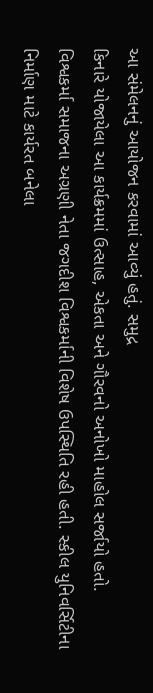આ સંમેલનનું આયોજન કરવામાં આવ્યું હતું. સમુદ્ર
કિનારે યોજાયેલા આ કાર્યક્રમમાં ઉત્સાહ, એકતા અને ગૌરવનો અનોખો માહોલ સર્જાયો હતો.
વિશ્વકર્મા સમાજના અગ્રણી નેતા જગદીશ વિશ્વકર્માની વિશેષ ઉપસ્થિતિ રહી હતી. સ્કીલ યુનિવર્સિટીના
નિર્માણ માટે કાર્યરત બનેલા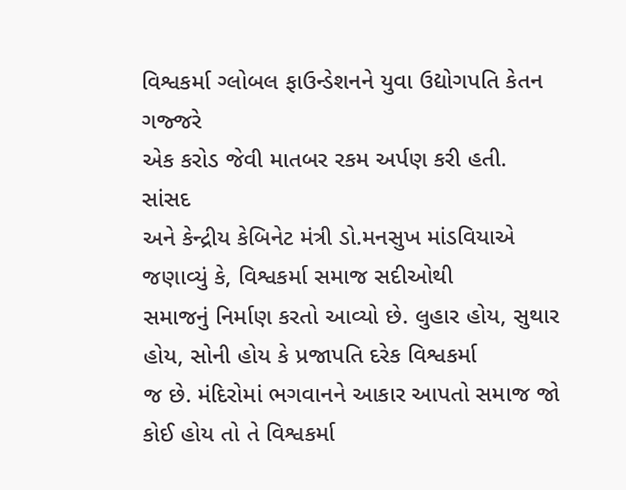વિશ્વકર્મા ગ્લોબલ ફાઉન્ડેશનને યુવા ઉદ્યોગપતિ કેતન ગજ્જરે
એક કરોડ જેવી માતબર રકમ અર્પણ કરી હતી.
સાંસદ
અને કેન્દ્રીય કેબિનેટ મંત્રી ડો.મનસુખ માંડવિયાએ જણાવ્યું કે, વિશ્વકર્મા સમાજ સદીઓથી
સમાજનું નિર્માણ કરતો આવ્યો છે. લુહાર હોય, સુથાર હોય, સોની હોય કે પ્રજાપતિ દરેક વિશ્વકર્મા
જ છે. મંદિરોમાં ભગવાનને આકાર આપતો સમાજ જો કોઈ હોય તો તે વિશ્વકર્મા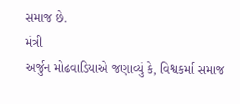સમાજ છે.
મંત્રી
અર્જુન મોઢવાડિયાએ જણાવ્યું કે, વિશ્વકર્મા સમાજ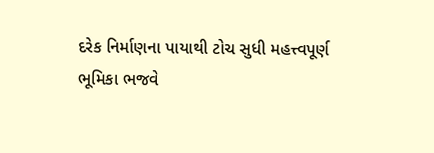દરેક નિર્માણના પાયાથી ટોચ સુધી મહત્ત્વપૂર્ણ
ભૂમિકા ભજવે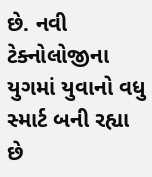છે. નવી ટેક્નોલોજીના યુગમાં યુવાનો વધુ સ્માર્ટ બની રહ્યા છે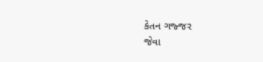કેતન ગજ્જર
જેવા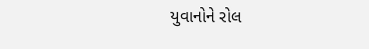યુવાનોને રોલ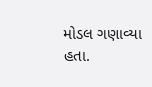મોડલ ગણાવ્યા હતા.